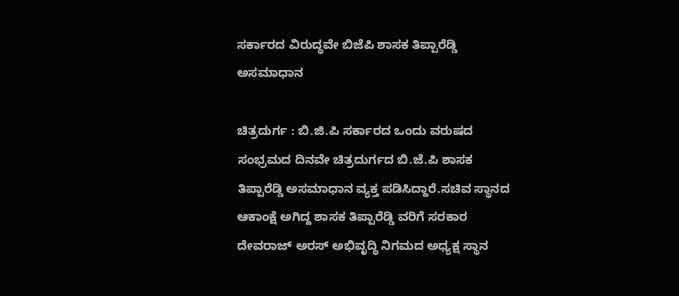ಸರ್ಕಾರದ ವಿರುದ್ಧವೇ ಬಿಜೆಪಿ ಶಾಸಕ ತಿಪ್ಪಾರೆಡ್ಡಿ ಅಸಮಾಧಾನ

ಚಿತ್ರದುರ್ಗ : ಬಿ.ಜಿ.ಪಿ ಸರ್ಕಾರದ ಒಂದು ವರುಷದ ಸಂಭ್ರಮದ ದಿ‌ನವೇ ಚಿತ್ರದುರ್ಗದ ಬಿ.ಜೆ.ಪಿ ಶಾಸಕ ತಿಪ್ಪಾರೆಡ್ಡಿ ಅಸಮಾಧಾನ ವ್ಯಕ್ತ ಪಡಿಸಿದ್ದಾರೆ.ಸಚಿವ ಸ್ಥಾನದ ಆಕಾಂಕ್ಷೆ ಅಗಿದ್ದ ಶಾಸಕ ತಿಪ್ಪಾರೆಡ್ಡಿ ವರಿಗೆ ಸರಕಾರ ದೇವರಾಜ್ ಅರಸ್ ಅಭಿವೃದ್ಧಿ ನಿಗಮದ ಅಧ್ಯಕ್ಷ ಸ್ಥಾನ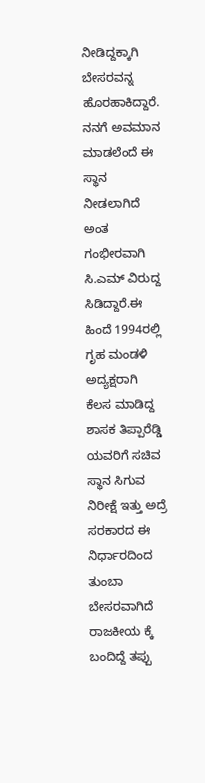ನೀಡಿದ್ದಕ್ಕಾಗಿ ಬೇಸರವನ್ನ ಹೊರಹಾಕಿದ್ದಾರೆ.
ನನಗೆ ಅವಮಾನ ಮಾಡಲೆಂದೆ ಈ ಸ್ಥಾನ ನೀಡಲಾಗಿದೆ ಅಂತ ಗಂಭೀರವಾಗಿ ಸಿ.ಎಮ್ ವಿರುದ್ದ ಸಿಡಿದ್ದಾರೆ.ಈ ಹಿಂದೆ 1994ರಲ್ಲಿ ಗೃಹ ಮಂಡಳಿ ಅದ್ಯಕ್ಷರಾಗಿ ಕೆಲಸ ಮಾಡಿದ್ದ ಶಾಸಕ ತಿಪ್ಪಾರೆಡ್ಡಿ ಯವರಿಗೆ ಸಚಿವ ಸ್ಥಾನ ಸಿಗುವ ನಿರೀಕ್ಷೆ ಇತ್ತು ಅದ್ರೆ ಸರಕಾರದ ಈ ನಿರ್ಧಾರದಿಂದ ತುಂಬಾ ಬೇಸರವಾಗಿದೆ ರಾಜಕೀಯ ಕ್ಕೆ ಬಂದಿದ್ದೆ ತಪ್ಪು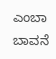ಎಂಬಾ ಬಾವನೆ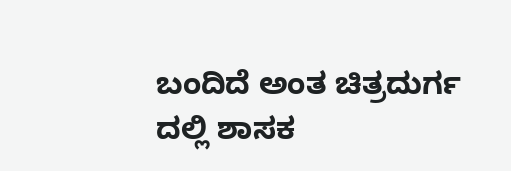ಬಂದಿದೆ ಅಂತ ಚಿತ್ರದುರ್ಗ ದಲ್ಲಿ ಶಾಸಕ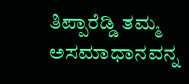ತಿಪ್ಪಾರೆಡ್ಡಿ ತಮ್ಮ ಅಸಮಾಧಾನವನ್ನ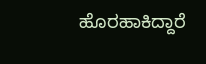ಹೊರಹಾಕಿದ್ದಾರೆ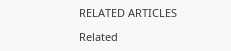RELATED ARTICLES

Related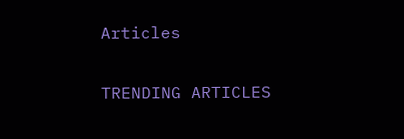Articles

TRENDING ARTICLES